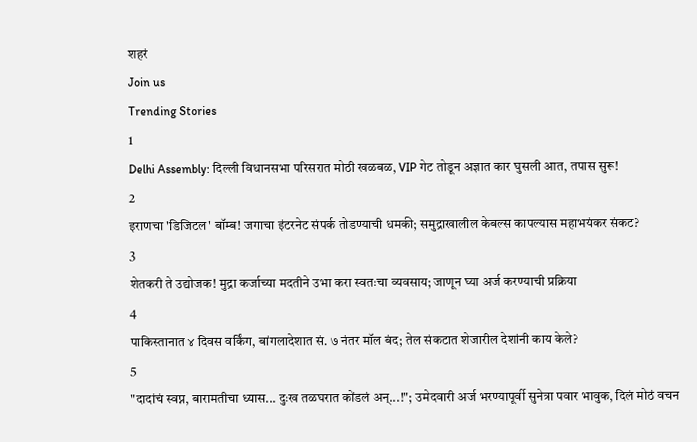शहरं
Join us
Trending Stories
1
Delhi Assembly: दिल्ली विधानसभा परिसरात मोठी खळबळ, VIP गेट तोडून अज्ञात कार घुसली आत, तपास सुरू!
2
इराणचा 'डिजिटल' बॉम्ब! जगाचा इंटरनेट संपर्क तोडण्याची धमकी; समुद्राखालील केबल्स कापल्यास महाभयंकर संकट?
3
शेतकरी ते उद्योजक! मुद्रा कर्जाच्या मदतीने उभा करा स्वतःचा व्यवसाय; जाणून घ्या अर्ज करण्याची प्रक्रिया
4
पाकिस्तानात ४ दिवस वर्किंग, बांगलादेशात सं. ७ नंतर मॉल बंद; तेल संकटात शेजारील देशांनी काय केले?
5
"दादांचं स्वप्न, बारामतीचा ध्यास... दुःख तळघरात कोंडलं अन्...!"; उमेदवारी अर्ज भरण्यापूर्वी सुनेत्रा पवार भावुक, दिलं मोठं वचन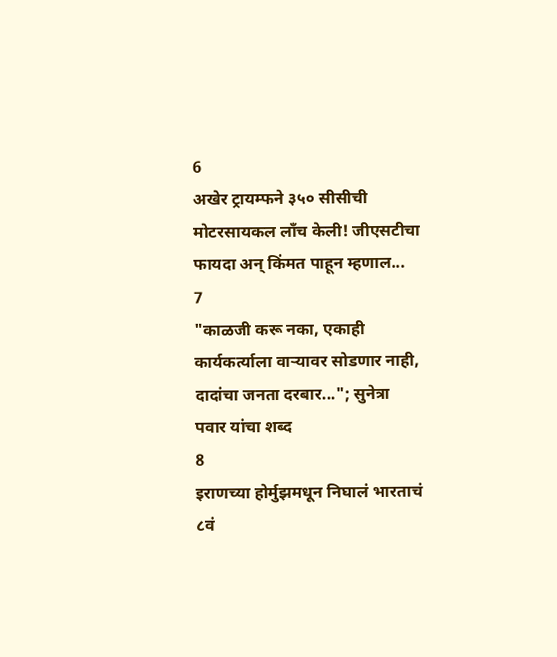6
अखेर ट्रायम्फने ३५० सीसीची मोटरसायकल लाँच केली! जीएसटीचा फायदा अन् किंमत पाहून म्हणाल...
7
"काळजी करू नका, एकाही कार्यकर्त्याला वाऱ्यावर सोडणार नाही, दादांचा जनता दरबार..."; सुनेत्रा पवार यांचा शब्द
8
इराणच्या होर्मुझमधून निघालं भारताचं ८वं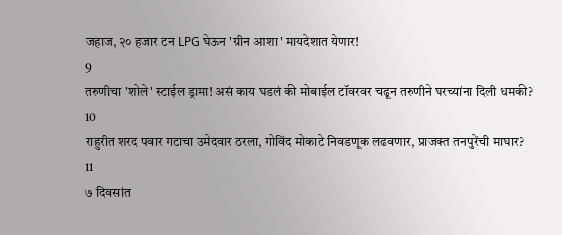जहाज, २० हजार टन LPG घेऊन 'ग्रीन आशा' मायदेशात येणार!
9
तरुणीचा 'शोले' स्टाईल ड्रामा! असं काय घडलं की मोबाईल टॉवरवर चढून तरुणीने घरच्यांना दिली धमकी?
10
राहुरीत शरद पवार गटाचा उमेदवार ठरला, गोविंद मोकाटे निवडणूक लढवणार, प्राजक्त तनपुरेंची माघार?
11
७ दिवसांत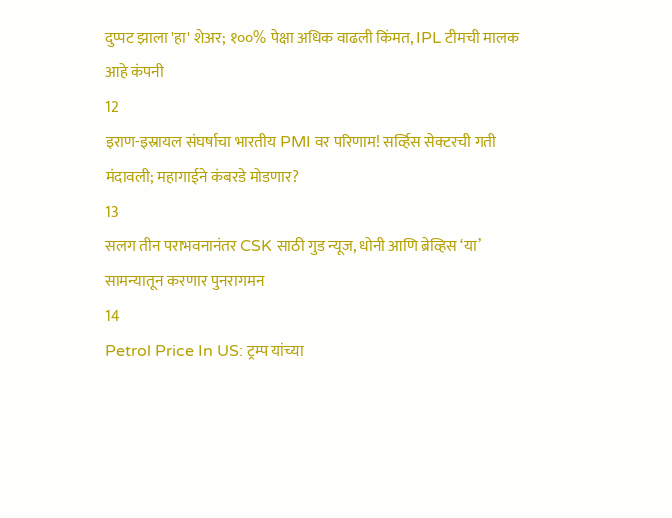दुप्पट झाला 'हा' शेअर; १००% पेक्षा अधिक वाढली किंमत, IPL टीमची मालक आहे कंपनी
12
इराण-इस्रायल संघर्षाचा भारतीय PMI वर परिणाम! सर्व्हिस सेक्टरची गती मंदावली; महागाईने कंबरडे मोडणार?
13
सलग तीन पराभवनानंतर CSK साठी गुड न्यूज, धोनी आणि ब्रेव्हिस ‘या’ सामन्यातून करणार पुनरागमन
14
Petrol Price In US: ट्रम्प यांच्या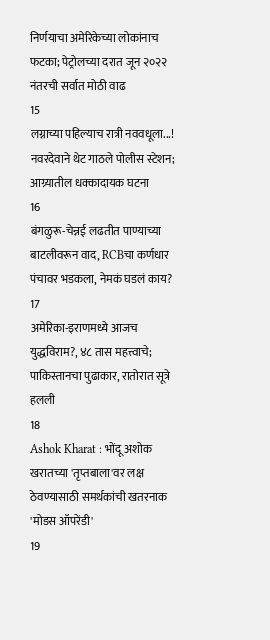निर्णयाचा अमेरिकेच्या लोकांनाच फटका; पेट्रोलच्या दरात जून २०२२ नंतरची सर्वात मोठी वाढ
15
लग्नाच्या पहिल्याच रात्री नववधूला...! नवरदेवाने थेट गाठले पोलीस स्टेशन; आग्र्यातील धक्कादायक घटना
16
बंगळुरू-चेन्नई लढतीत पाण्याच्या बाटलीवरून वाद, RCBचा कर्णधार पंचावर भडकला, नेमकं घडलं काय?
17
अमेरिका-इराणमध्ये आजच युद्धविराम?, ४८ तास महत्त्वाचे; पाकिस्तानचा पुढाकार, रातोरात सूत्रे हलली
18
Ashok Kharat : भोंदू अशोक खरातच्या 'तृप्तबाला'वर लक्ष ठेवण्यासाठी समर्थकांची खतरनाक 'मोडस ऑपरेंडी'
19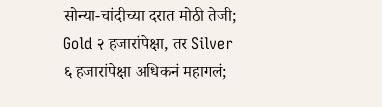सोन्या-चांदीच्या दरात मोठी तेजी; Gold २ हजारांपेक्षा, तर Silver ६ हजारांपेक्षा अधिकनं महागलं;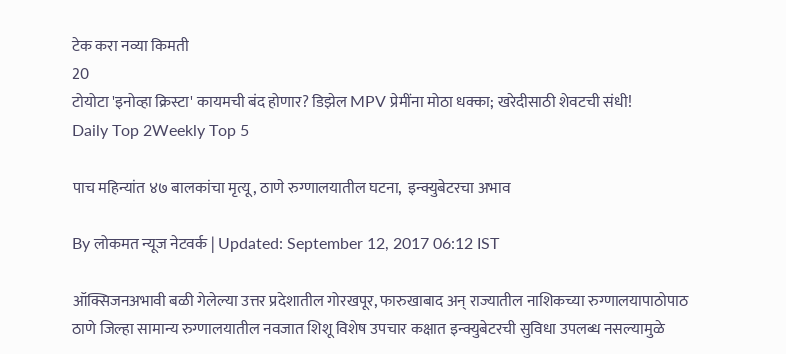टेक करा नव्या किमती
20
टोयोटा 'इनोव्हा क्रिस्टा' कायमची बंद होणार? डिझेल MPV प्रेमींना मोठा धक्का; खरेदीसाठी शेवटची संधी!
Daily Top 2Weekly Top 5

पाच महिन्यांत ४७ बालकांचा मृत्यू, ठाणे रुग्णालयातील घटना,  इन्क्युबेटरचा अभाव

By लोकमत न्यूज नेटवर्क | Updated: September 12, 2017 06:12 IST

ऑक्सिजनअभावी बळी गेलेल्या उत्तर प्रदेशातील गोरखपूर, फारुखाबाद अन् राज्यातील नाशिकच्या रुग्णालयापाठोपाठ ठाणे जिल्हा सामान्य रुग्णालयातील नवजात शिशू विशेष उपचार कक्षात इन्क्युबेटरची सुविधा उपलब्ध नसल्यामुळे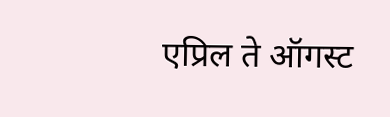एप्रिल ते ऑगस्ट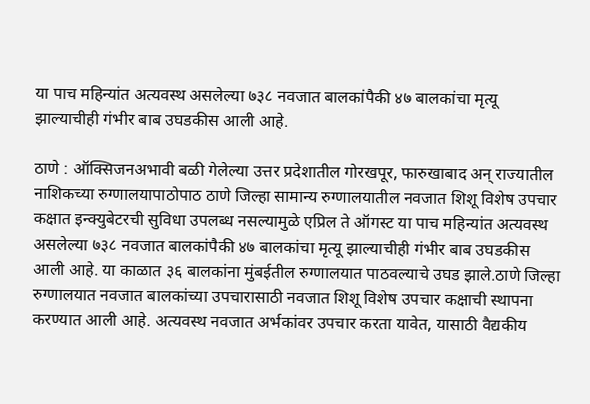या पाच महिन्यांत अत्यवस्थ असलेल्या ७३८ नवजात बालकांपैकी ४७ बालकांचा मृत्यू झाल्याचीही गंभीर बाब उघडकीस आली आहे.

ठाणे : ऑक्सिजनअभावी बळी गेलेल्या उत्तर प्रदेशातील गोरखपूर, फारुखाबाद अन् राज्यातील नाशिकच्या रुग्णालयापाठोपाठ ठाणे जिल्हा सामान्य रुग्णालयातील नवजात शिशू विशेष उपचार कक्षात इन्क्युबेटरची सुविधा उपलब्ध नसल्यामुळे एप्रिल ते ऑगस्ट या पाच महिन्यांत अत्यवस्थ असलेल्या ७३८ नवजात बालकांपैकी ४७ बालकांचा मृत्यू झाल्याचीही गंभीर बाब उघडकीस आली आहे. या काळात ३६ बालकांना मुंबईतील रुग्णालयात पाठवल्याचे उघड झाले.ठाणे जिल्हा रुग्णालयात नवजात बालकांच्या उपचारासाठी नवजात शिशू विशेष उपचार कक्षाची स्थापना करण्यात आली आहे. अत्यवस्थ नवजात अर्भकांवर उपचार करता यावेत, यासाठी वैद्यकीय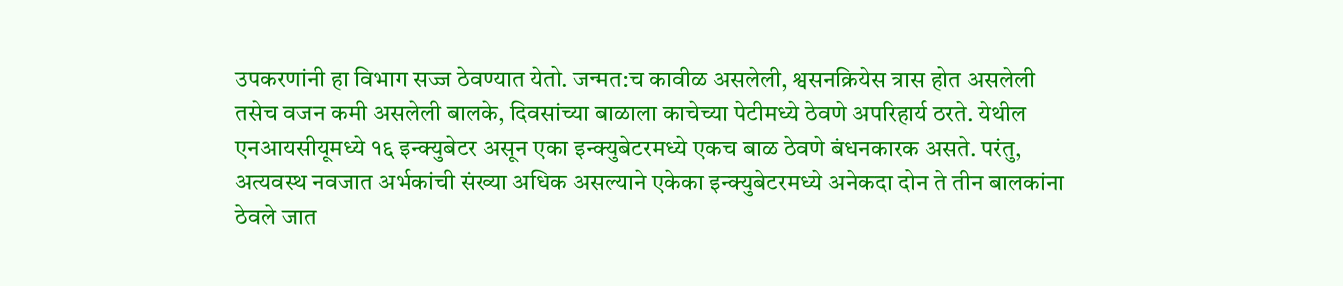उपकरणांनी हा विभाग सज्ज ठेवण्यात येतो. जन्मत:च कावीळ असलेली, श्वसनक्रियेस त्रास होत असलेली तसेच वजन कमी असलेली बालके, दिवसांच्या बाळाला काचेच्या पेटीमध्ये ठेवणे अपरिहार्य ठरते. येथील एनआयसीयूमध्ये १६ इन्क्युबेटर असून एका इन्क्युबेटरमध्ये एकच बाळ ठेवणे बंधनकारक असते. परंतु, अत्यवस्थ नवजात अर्भकांची संख्या अधिक असल्याने एकेका इन्क्युबेटरमध्ये अनेकदा दोन ते तीन बालकांना ठेवले जात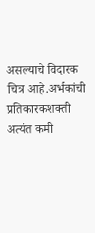असल्याचे विदारक चित्र आहे.अर्भकांची प्रतिकारकशक्ती अत्यंत कमी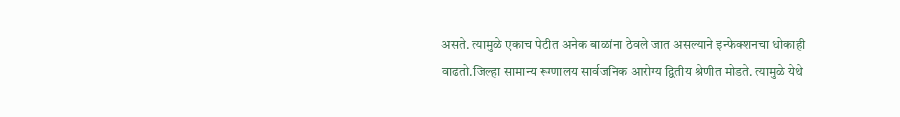असते. त्यामुळे एकाच पेटीत अनेक बाळांना ठेवले जात असल्याने इन्फेक्शनचा धोकाही वाढतो.जिल्हा सामान्य रूग्णालय सार्वजनिक आरोग्य द्वितीय श्रेणीत मोडते. त्यामुळे येथे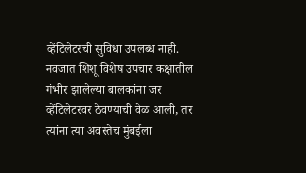व्हेंटिलेटरची सुविधा उपलब्ध नाही. नवजात शिशू विशेष उपचार कक्षातील गंभीर झालेल्या बालकांना जर व्हेंटिलेटरवर ठेवण्याची वेळ आली, तर त्यांना त्या अवस्तेच मुंबईला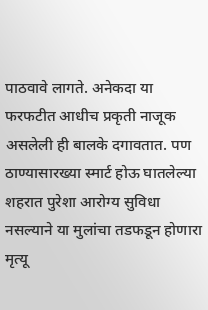पाठवावे लागते. अनेकदा या फरफटीत आधीच प्रकृती नाजूक असलेली ही बालके दगावतात. पण ठाण्यासारख्या स्मार्ट होऊ घातलेल्या शहरात पुरेशा आरोग्य सुविधा नसल्याने या मुलांचा तडफडून होणारा मृत्यू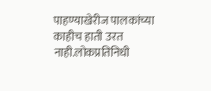पाहण्याखेरीज पालकांच्या काहीच हाती उरत नाही.लोकप्रतिनिधी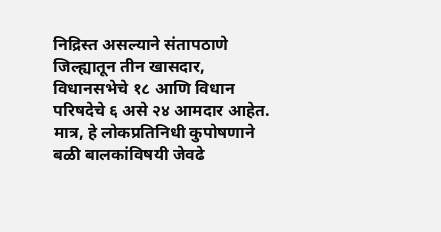निद्रिस्त असल्याने संतापठाणे जिल्ह्यातून तीन खासदार, विधानसभेचे १८ आणि विधान परिषदेचे ६ असे २४ आमदार आहेत. मात्र, हे लोकप्रतिनिधी कुपोषणाने बळी बालकांविषयी जेवढे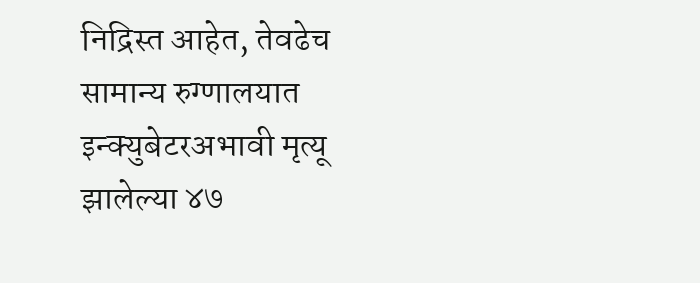निद्रिस्त आहेत, तेवढेच सामान्य रुग्णालयात इन्क्युबेटरअभावी मृत्यू झालेल्या ४७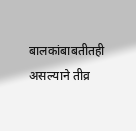बालकांबाबतीतही असल्याने तीव्र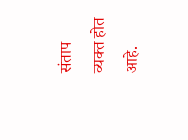संताप व्यक्त होत आहे.